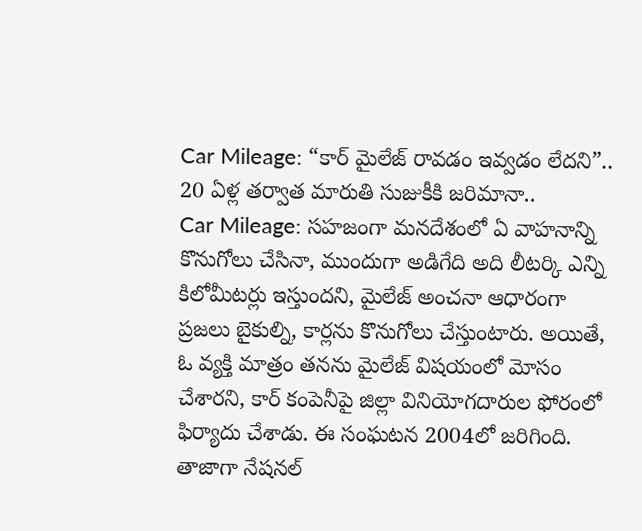Car Mileage: “కార్ మైలేజ్ రావడం ఇవ్వడం లేదని”.. 20 ఏళ్ల తర్వాత మారుతి సుజుకీకి జరిమానా..
Car Mileage: సహజంగా మనదేశంలో ఏ వాహనాన్ని కొనుగోలు చేసినా, ముందుగా అడిగేది అది లీటర్కి ఎన్ని కిలోమీటర్లు ఇస్తుందని, మైలేజ్ అంచనా ఆధారంగా ప్రజలు బైకుల్ని, కార్లను కొనుగోలు చేస్తుంటారు. అయితే, ఓ వ్యక్తి మాత్రం తనను మైలేజ్ విషయంలో మోసం చేశారని, కార్ కంపెనీపై జిల్లా వినియోగదారుల ఫోరంలో ఫిర్యాదు చేశాడు. ఈ సంఘటన 2004లో జరిగింది. తాజాగా నేషనల్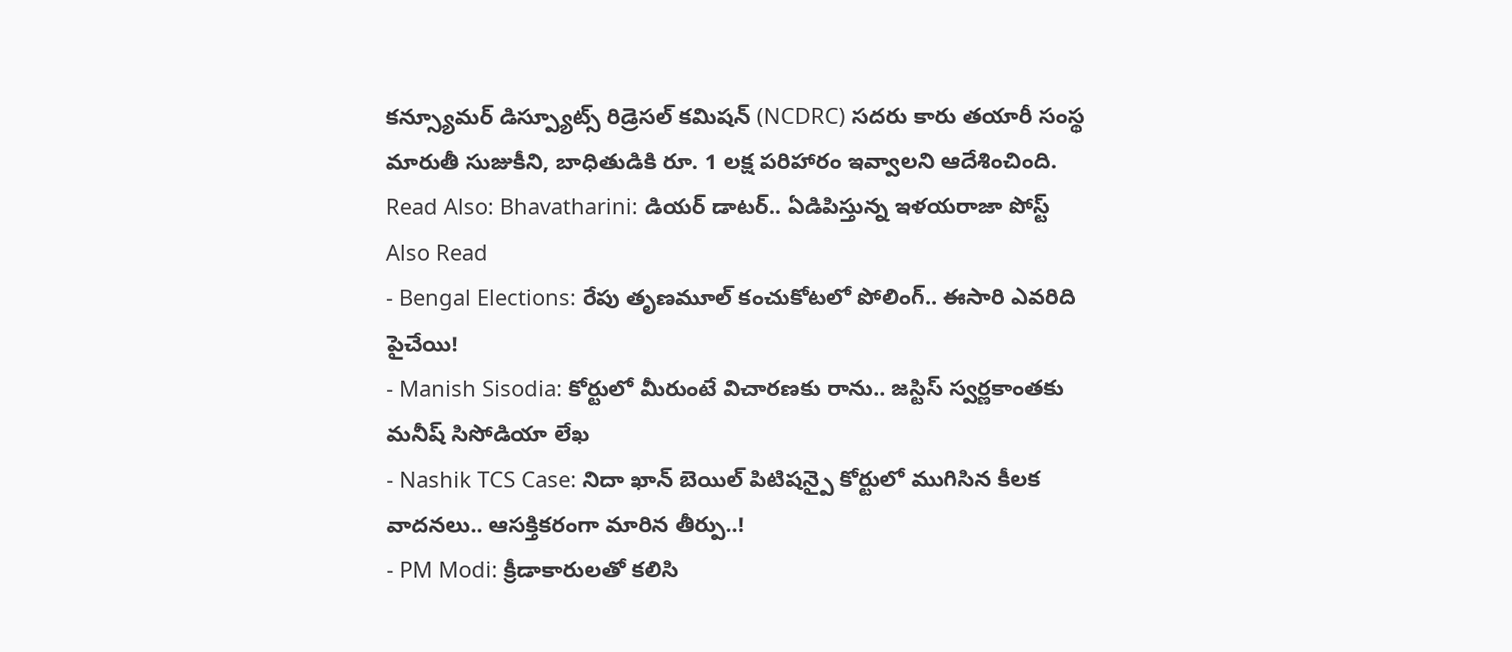కన్స్యూమర్ డిస్ప్యూట్స్ రిడ్రెసల్ కమిషన్ (NCDRC) సదరు కారు తయారీ సంస్థ మారుతీ సుజుకీని, బాధితుడికి రూ. 1 లక్ష పరిహారం ఇవ్వాలని ఆదేశించింది.
Read Also: Bhavatharini: డియర్ డాటర్.. ఏడిపిస్తున్న ఇళయరాజా పోస్ట్
Also Read
- Bengal Elections: రేపు తృణమూల్ కంచుకోటలో పోలింగ్.. ఈసారి ఎవరిది పైచేయి!
- Manish Sisodia: కోర్టులో మీరుంటే విచారణకు రాను.. జస్టిస్ స్వర్ణకాంతకు మనీష్ సిసోడియా లేఖ
- Nashik TCS Case: నిదా ఖాన్ బెయిల్ పిటిషన్పై కోర్టులో ముగిసిన కీలక వాదనలు.. ఆసక్తికరంగా మారిన తీర్పు..!
- PM Modi: క్రీడాకారులతో కలిసి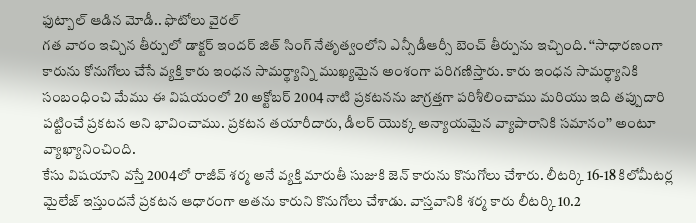ఫుట్బాల్ ఆడిన మోడీ.. ఫొటోలు వైరల్
గత వారం ఇచ్చిన తీర్పులో డాక్టర్ ఇందర్ జిత్ సింగ్ నేతృత్వంలోని ఎన్సీడీఆర్సీ బెంచ్ తీర్పును ఇచ్చింది. ‘‘సాధారణంగా కారును కోనుగోలు చేసే వ్యక్తి కారు ఇంధన సామర్థ్యాన్ని ముఖ్యమైన అంశంగా పరిగణిస్తారు. కారు ఇంధన సామర్థ్యానికి సంబంధించి మేము ఈ విషయంలో 20 అక్టోబర్ 2004 నాటి ప్రకటనను జాగ్రత్తగా పరిశీలించాము మరియు ఇది తప్పుదారి పట్టించే ప్రకటన అని భావించాము. ప్రకటన తయారీదారు, డీలర్ యొక్క అన్యాయమైన వ్యాపారానికి సమానం’’ అంటూ వ్యాఖ్యానించింది.
కేసు విషయాని వస్తే 2004లో రాజీవ్ శర్మ అనే వ్యక్తి మారుతీ సుజుకి జెన్ కారును కొనుగోలు చేశారు. లీటర్కి 16-18 కిలోమీటర్ల మైలేజ్ ఇస్తుందనే ప్రకటన ఆధారంగా అతను కారుని కొనుగోలు చేశాడు. వాస్తవానికి శర్మ కారు లీటర్కి 10.2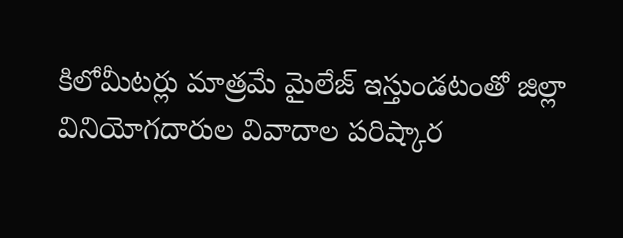కిలోమీటర్లు మాత్రమే మైలేజ్ ఇస్తుండటంతో జిల్లా వినియోగదారుల వివాదాల పరిష్కార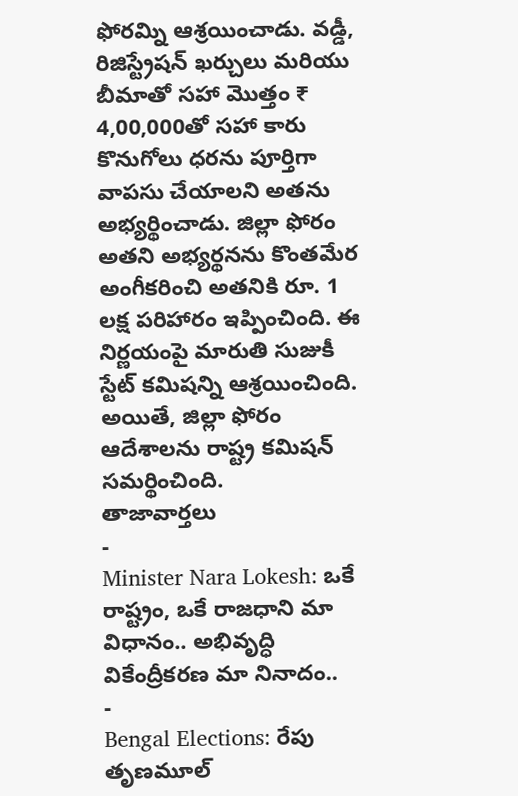ఫోరమ్ని ఆశ్రయించాడు. వడ్డీ, రిజిస్ట్రేషన్ ఖర్చులు మరియు బీమాతో సహా మొత్తం ₹ 4,00,000తో సహా కారు కొనుగోలు ధరను పూర్తిగా వాపసు చేయాలని అతను అభ్యర్థించాడు. జిల్లా ఫోరం అతని అభ్యర్థనను కొంతమేర అంగీకరించి అతనికి రూ. 1 లక్ష పరిహారం ఇప్పించింది. ఈ నిర్ణయంపై మారుతి సుజుకీ స్టేట్ కమిషన్ని ఆశ్రయించింది. అయితే, జిల్లా ఫోరం ఆదేశాలను రాష్ట్ర కమిషన్ సమర్థించింది.
తాజావార్తలు
-
Minister Nara Lokesh: ఒకే రాష్ట్రం, ఒకే రాజధాని మా విధానం.. అభివృద్ధి వికేంద్రీకరణ మా నినాదం..
-
Bengal Elections: రేపు తృణమూల్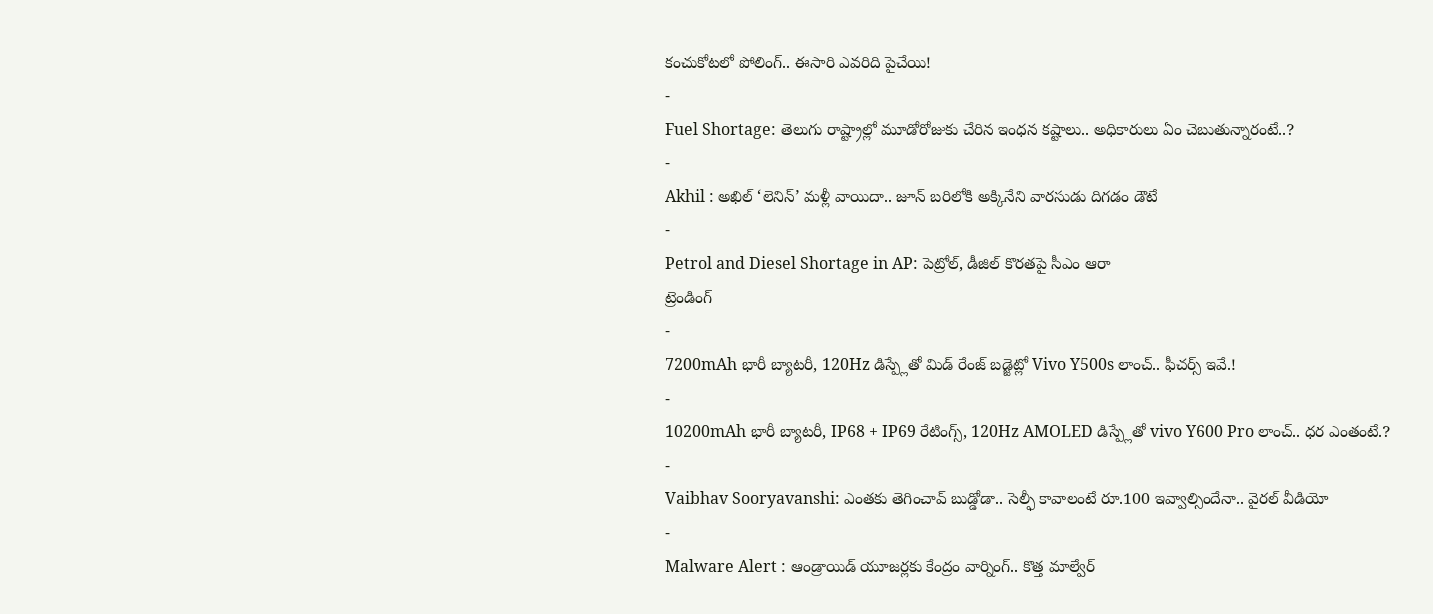కంచుకోటలో పోలింగ్.. ఈసారి ఎవరిది పైచేయి!
-
Fuel Shortage: తెలుగు రాష్ట్రాల్లో మూడోరోజుకు చేరిన ఇంధన కష్టాలు.. అధికారులు ఏం చెబుతున్నారంటే..?
-
Akhil : అఖిల్ ‘లెనిన్’ మళ్లీ వాయిదా.. జూన్ బరిలోకి అక్కినేని వారసుడు దిగడం డౌటే
-
Petrol and Diesel Shortage in AP: పెట్రోల్, డీజిల్ కొరతపై సీఎం ఆరా
ట్రెండింగ్
-
7200mAh భారీ బ్యాటరీ, 120Hz డిస్ప్లేతో మిడ్ రేంజ్ బడ్జెట్లో Vivo Y500s లాంచ్.. ఫీచర్స్ ఇవే.!
-
10200mAh భారీ బ్యాటరీ, IP68 + IP69 రేటింగ్స్, 120Hz AMOLED డిస్ప్లేతో vivo Y600 Pro లాంచ్.. ధర ఎంతంటే.?
-
Vaibhav Sooryavanshi: ఎంతకు తెగించావ్ బుడ్డోడా.. సెల్ఫీ కావాలంటే రూ.100 ఇవ్వాల్సిందేనా.. వైరల్ వీడియో
-
Malware Alert : ఆండ్రాయిడ్ యూజర్లకు కేంద్రం వార్నింగ్.. కొత్త మాల్వేర్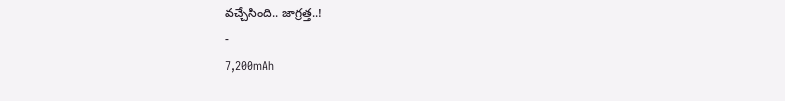వచ్చేసింది.. జాగ్రత్త..!
-
7,200mAh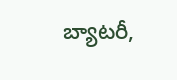బ్యాటరీ,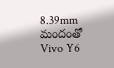8.39mm మందంతో Vivo Y6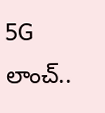5G లాంచ్..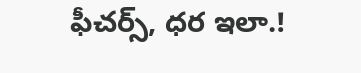ఫీచర్స్, ధర ఇలా.!